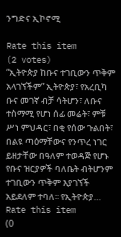ንግድና ኢኮኖሚ

Rate this item
(2 votes)
“ኢትዮጵያ ከቡና ተገቢውን ጥቅም አላገኘችም” ኢትዮጵያ፣ የአረቢካ ቡና መገኛ ብቻ ሳትሆን፣ ለቡና ተስማሚ የሆነ ሰፊ መሬት፣ ምቹ ሥነ ምህዳር፣ በቂ የሰው ጉልበት፣ በልዩ ጣዕማቸውና የንጥረ ነገር ይዘታቸው በዓለም ተወዳጅ የሆኑ የቡና ዝርያዎች ባለቤት ብትሆንም ተገቢውን ጥቅም እያገኘች አይደለም ተባለ፡፡ የኢትዮጵያ…
Rate this item
(0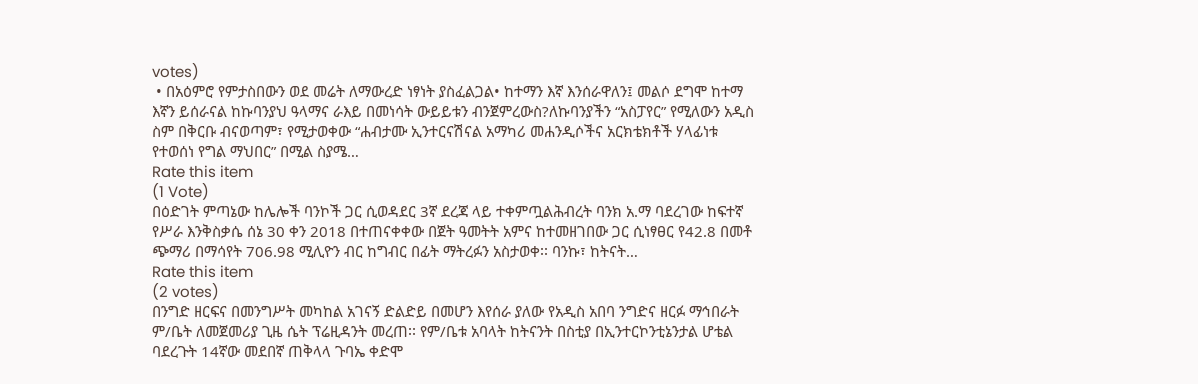votes)
 • በአዕምሮ የምታስበውን ወደ መሬት ለማውረድ ነፃነት ያስፈልጋል• ከተማን እኛ እንሰራዋለን፤ መልሶ ደግሞ ከተማ እኛን ይሰራናል ከኩባንያህ ዓላማና ራእይ በመነሳት ውይይቱን ብንጀምረውስ?ለኩባንያችን “አስፓየር” የሚለውን አዲስ ስም በቅርቡ ብናወጣም፣ የሚታወቀው “ሐብታሙ ኢንተርናሽናል አማካሪ መሐንዲሶችና አርክቴክቶች ሃላፊነቱ የተወሰነ የግል ማህበር” በሚል ስያሜ…
Rate this item
(1 Vote)
በዕድገት ምጣኔው ከሌሎች ባንኮች ጋር ሲወዳደር 3ኛ ደረጃ ላይ ተቀምጧልሕብረት ባንክ አ.ማ ባደረገው ከፍተኛ የሥራ እንቅስቃሴ ሰኔ 30 ቀን 2018 በተጠናቀቀው በጀት ዓመትት አምና ከተመዘገበው ጋር ሲነፃፀር የ42.8 በመቶ ጭማሪ በማሳየት 706.98 ሚሊዮን ብር ከግብር በፊት ማትረፉን አስታወቀ፡፡ ባንኩ፣ ከትናት…
Rate this item
(2 votes)
በንግድ ዘርፍና በመንግሥት መካከል አገናኝ ድልድይ በመሆን እየሰራ ያለው የአዲስ አበባ ንግድና ዘርፉ ማኅበራት ም/ቤት ለመጀመሪያ ጊዜ ሴት ፕሬዚዳንት መረጠ፡፡ የም/ቤቱ አባላት ከትናንት በስቲያ በኢንተርኮንቲኔንታል ሆቴል ባደረጉት 14ኛው መደበኛ ጠቅላላ ጉባኤ ቀድሞ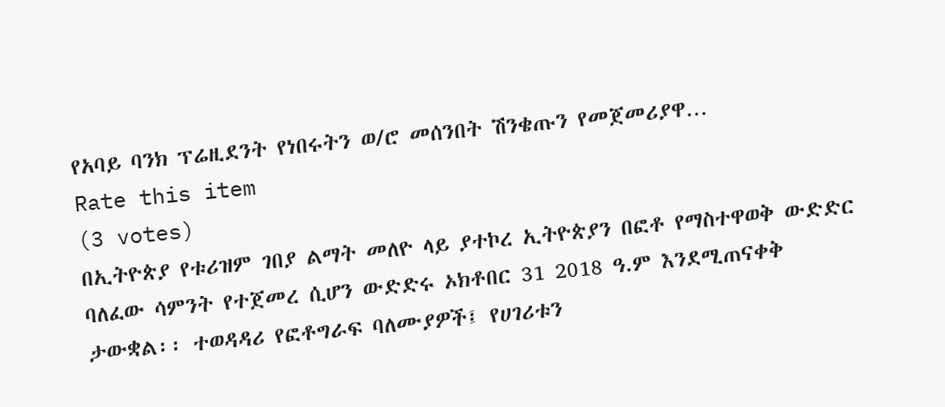የአባይ ባንክ ፕሬዚደንት የነበሩትን ወ/ሮ መሰንበት ሽንቄጡን የመጀመሪያዋ…
Rate this item
(3 votes)
በኢትዮጵያ የቱሪዝም ገበያ ልማት መለዮ ላይ ያተኮረ ኢትዮጵያን በፎቶ የማስተዋወቅ ውድድር ባለፈው ሳምንት የተጀመረ ሲሆን ውድድሩ ኦክቶበር 31 2018 ዓ.ም እንደሚጠናቀቅ ታውቋል፡፡ ተወዳዳሪ የፎቶግራፍ ባለሙያዎች፤ የሀገሪቱን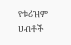የቱሪዝም ሀብቶች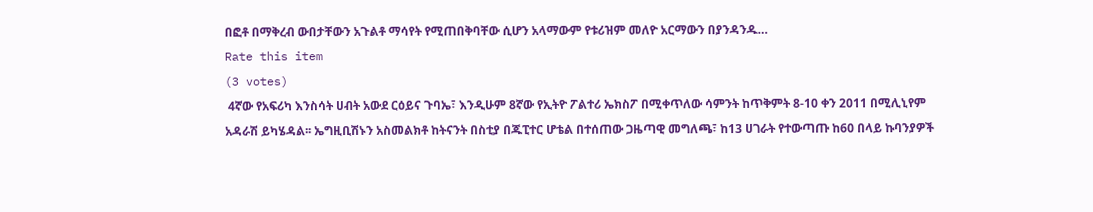በፎቶ በማቅረብ ውበታቸውን አጉልቶ ማሳየት የሚጠበቅባቸው ሲሆን አላማውም የቱሪዝም መለዮ አርማውን በያንዳንዱ…
Rate this item
(3 votes)
 4ኛው የአፍሪካ እንስሳት ሀብት አውደ ርዕይና ጉባኤ፣ እንዲሁም 8ኛው የኢትዮ ፖልተሪ ኤክስፖ በሚቀጥለው ሳምንት ከጥቅምት 8-10 ቀን 2011 በሚሊኒየም አዳራሽ ይካሄዳል፡፡ ኤግዚቢሽኑን አስመልክቶ ከትናንት በስቲያ በጁፒተር ሆቴል በተሰጠው ጋዜጣዊ መግለጫ፣ ከ13 ሀገራት የተውጣጡ ከ60 በላይ ኩባንያዎች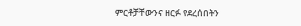ምርቶቻቸውንና ዘርፉ የደረሰበትን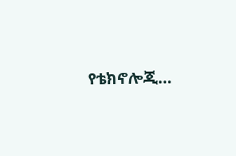የቴክኖሎጂ…